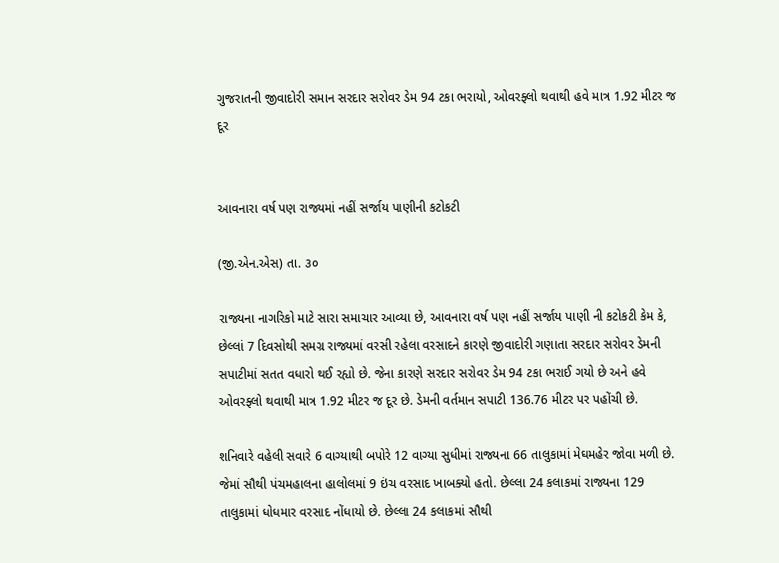ગુજરાતની જીવાદોરી સમાન સરદાર સરોવર ડેમ 94 ટકા ભરાયો, ઓવરફ્લો થવાથી હવે માત્ર 1.92 મીટર જ દૂર


આવનારા વર્ષ પણ રાજ્યમાં નહીં સર્જાય પાણીની કટોકટી

(જી.એન.એસ) તા. ૩૦

રાજ્યના નાગરિકો માટે સારા સમાચાર આવ્યા છે, આવનારા વર્ષ પણ નહીં સર્જાય પાણી ની કટોકટી કેમ કે, છેલ્લાં 7 દિવસોથી સમગ્ર રાજ્યમાં વરસી રહેલા વરસાદને કારણે જીવાદોરી ગણાતા સરદાર સરોવર ડેમની સપાટીમાં સતત વધારો થઈ રહ્યો છે. જેના કારણે સરદાર સરોવર ડેમ 94 ટકા ભરાઈ ગયો છે અને હવે ઓવરફ્લો થવાથી માત્ર 1.92 મીટર જ દૂર છે. ડેમની વર્તમાન સપાટી 136.76 મીટર પર પહોંચી છે.

શનિવારે વહેલી સવારે 6 વાગ્યાથી બપોરે 12 વાગ્યા સુધીમાં રાજ્યના 66 તાલુકામાં મેઘમહેર જોવા મળી છે. જેમાં સૌથી પંચમહાલના હાલોલમાં 9 ઇંચ વરસાદ ખાબક્યો હતો. છેલ્લા 24 કલાકમાં રાજ્યના 129 તાલુકામાં ધોધમાર વરસાદ નોંધાયો છે. છેલ્લા 24 કલાકમાં સૌથી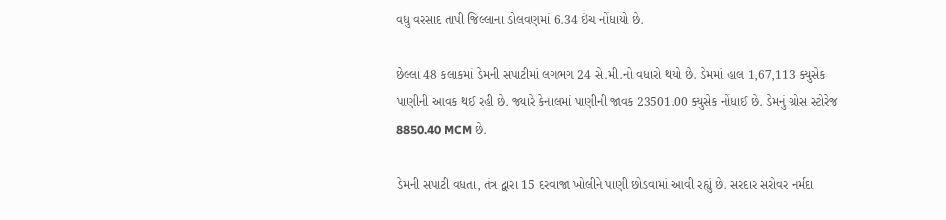વધુ વરસાદ તાપી જિલ્લાના ડોલવણમાં 6.34 ઇંચ નોંધાયો છે.

છેલ્લા 48 કલાકમાં ડેમની સપાટીમાં લગભગ 24 સે.મી.નો વધારો થયો છે. ડેમમાં હાલ 1,67,113 ક્યુસેક પાણીની આવક થઈ રહી છે. જ્યારે કેનાલમાં પાણીની જાવક 23501.00 ક્યુસેક નોંધાઈ છે. ડેમનું ગ્રોસ સ્ટોરેજ 8850.40 MCM છે.

ડેમની સપાટી વધતા, તંત્ર દ્વારા 15 દરવાજા ખોલીને પાણી છોડવામાં આવી રહ્યું છે. સરદાર સરોવર નર્મદા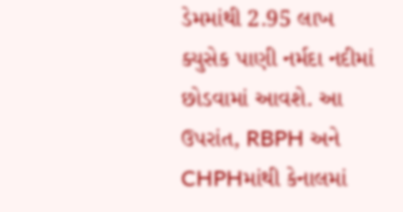ડેમમાંથી 2.95 લાખ ક્યુસેક પાણી નર્મદા નદીમાં છોડવામાં આવશે. આ ઉપરાંત, RBPH અને CHPHમાંથી કેનાલમાં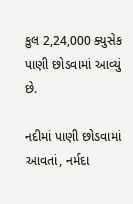કુલ 2,24,000 ક્યુસેક પાણી છોડવામાં આવ્યું છે.

નદીમાં પાણી છોડવામાં આવતાં, નર્મદા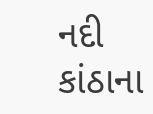નદી કાંઠાના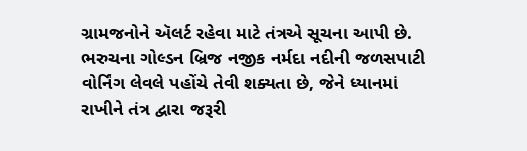ગ્રામજનોને ઍલર્ટ રહેવા માટે તંત્રએ સૂચના આપી છે. ભરુચના ગોલ્ડન બ્રિજ નજીક નર્મદા નદીની જળસપાટી વોર્નિંગ લેવલે પહોંચે તેવી શક્યતા છે, જેને ધ્યાનમાં રાખીને તંત્ર દ્વારા જરૂરી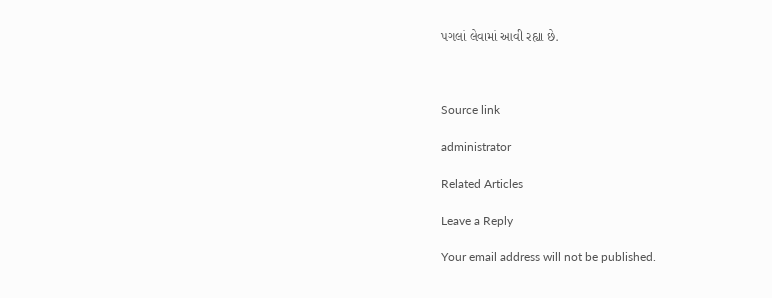પગલાં લેવામાં આવી રહ્યા છે.



Source link

administrator

Related Articles

Leave a Reply

Your email address will not be published.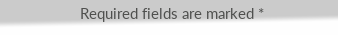Required fields are marked *